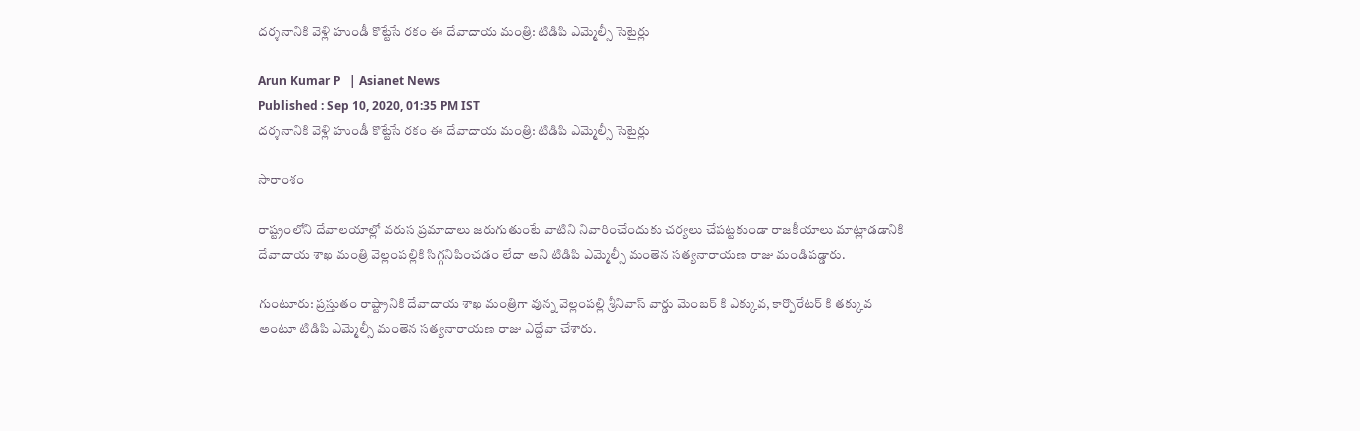దర్శనానికి వెళ్లి హుండీ కొట్టేసే రకం ఈ దేవాదాయ మంత్రి: టిడిపి ఎమ్మెల్సీ సెటైర్లు

Arun Kumar P   | Asianet News
Published : Sep 10, 2020, 01:35 PM IST
దర్శనానికి వెళ్లి హుండీ కొట్టేసే రకం ఈ దేవాదాయ మంత్రి: టిడిపి ఎమ్మెల్సీ సెటైర్లు

సారాంశం

రాష్ట్రంలోని దేవాలయాల్లో వరుస ప్రమాదాలు జరుగుతుంటే వాటిని నివారించేందుకు చర్యలు చేపట్టకుండా రాజకీయాలు మాట్లాడడానికి దేవాదాయ శాఖ మంత్రి వెల్లంపల్లికి సిగ్గనిపించడం లేదా అని టిడిపి ఎమ్మెల్సీ మంతెన సత్యనారాయణ రాజు మండిపడ్డారు.

గుంటూరు: ప్రస్తుతం రాష్ట్రానికి దేవాదాయ శాఖ మంత్రిగా వున్న వెల్లంపల్లి శ్రీనివాస్ వార్డు మెంబర్ కి ఎక్కువ, కార్పొరేటర్ కి తక్కువ అంటూ టిడిపి ఎమ్మెల్సీ మంతెన సత్యనారాయణ రాజు ఎద్దేవా చేశారు.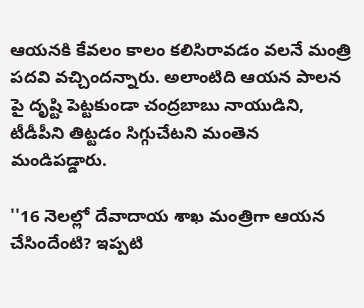ఆయనకి కేవలం కాలం కలిసిరావడం వలనే మంత్రి పదవి వచ్చిందన్నారు. అలాంటిది ఆయన పాలన పై దృష్టి పెట్టకుండా చంద్రబాబు నాయుడిని, టీడీపీని తిట్టడం సిగ్గుచేటని మంతెన మండిపడ్డారు.

''16 నెలల్లో దేవాదాయ శాఖ మంత్రిగా ఆయన చేసిందేంటి? ఇప్పటి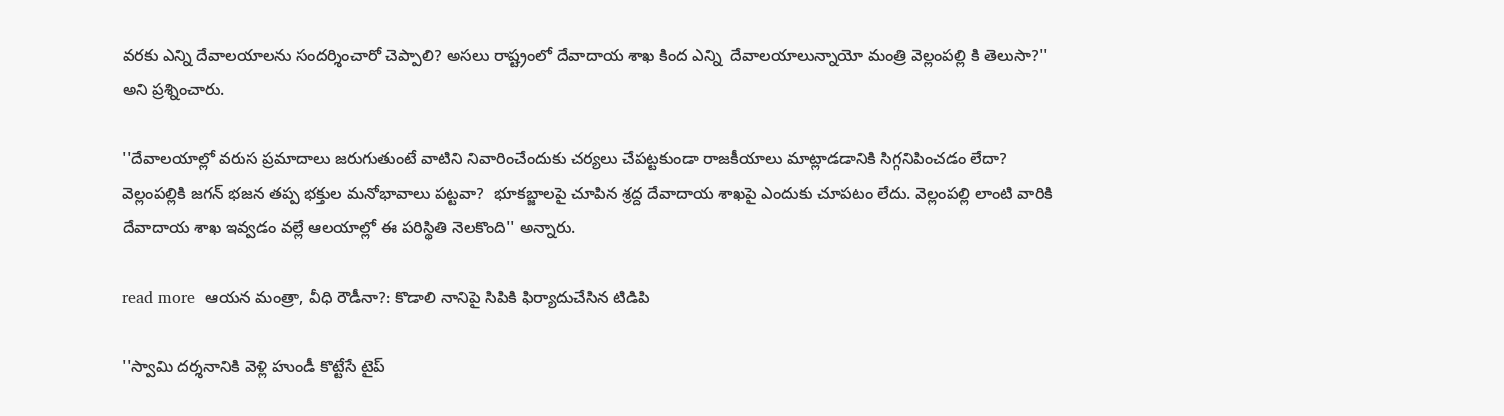వరకు ఎన్ని దేవాలయాలను సందర్శించారో చెప్పాలి? అసలు రాష్ట్రంలో దేవాదాయ శాఖ కింద ఎన్ని  దేవాలయాలున్నాయో మంత్రి వెల్లంపల్లి కి తెలుసా?'' అని ప్రశ్నించారు.

''దేవాలయాల్లో వరుస ప్రమాదాలు జరుగుతుంటే వాటిని నివారించేందుకు చర్యలు చేపట్టకుండా రాజకీయాలు మాట్లాడడానికి సిగ్గనిపించడం లేదా? వెల్లంపల్లికి జగన్ భజన తప్ప భక్తుల మనోభావాలు పట్టవా?  భూకబ్జాలపై చూపిన శ్రద్ద దేవాదాయ శాఖపై ఎందుకు చూపటం లేదు. వెల్లంపల్లి లాంటి వారికి దేవాదాయ శాఖ ఇవ్వడం వల్లే ఆలయాల్లో ఈ పరిస్థితి నెలకొంది'' అన్నారు.

read more  ఆయన మంత్రా, వీధి రౌడీనా?: కొడాలి నానిపై సిపికి ఫిర్యాదుచేసిన టిడిపి

''స్వామి దర్శనానికి వెళ్లి హుండీ కొట్టేసే టైప్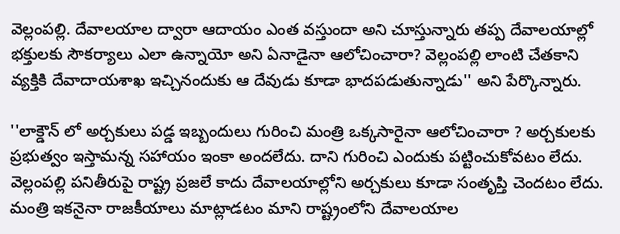వెల్లంపల్లి. దేవాలయాల ద్వారా ఆదాయం ఎంత వస్తుందా అని చూస్తున్నారు తప్ప దేవాలయాల్లో భక్తులకు సౌకర్యాలు ఎలా ఉన్నాయో అని ఏనాడైనా ఆలోచించారా? వెల్లంపల్లి లాంటి చేతకాని వ్యక్తికి దేవాదాయశాఖ ఇచ్చినందుకు ఆ దేవుడు కూడా భాదపడుతున్నాడు'' అని పేర్కొన్నారు.

''లాక్డౌన్ లో అర్చకులు పడ్డ ఇబ్బందులు గురించి మంత్రి ఒక్కసారైనా ఆలోచించారా ? అర్చకులకు ప్రభుత్వం ఇస్తామన్న సహాయం ఇంకా అందలేదు. దాని గురించి ఎందుకు పట్టించుకోవటం లేదు. వెల్లంపల్లి పనితీరుపై రాష్ట్ర ప్రజలే కాదు దేవాలయాల్లోని అర్చకులు కూడా సంతృప్తి చెందటం లేదు. మంత్రి ఇకనైనా రాజకీయాలు మాట్లాడటం మాని రాష్ట్రంలోని దేవాలయాల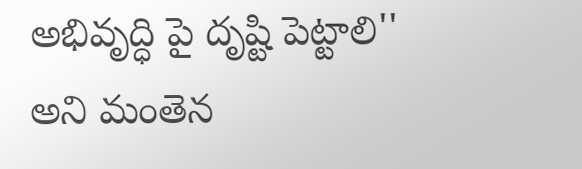అభివృద్ధి పై దృష్టి పెట్టాలి'' అని మంతెన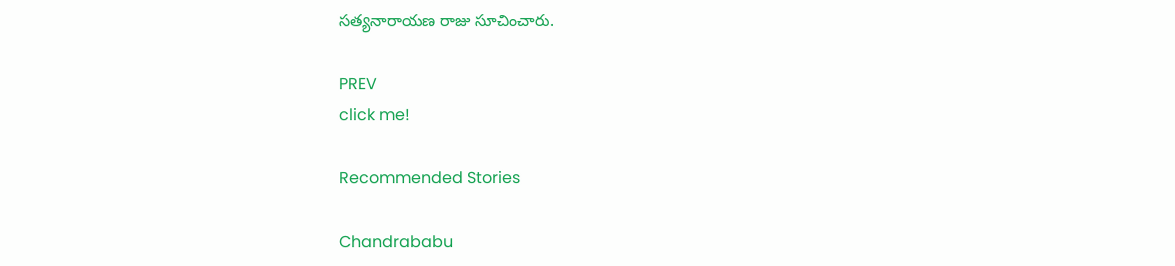సత్యనారాయణ రాజు సూచించారు.

PREV
click me!

Recommended Stories

Chandrababu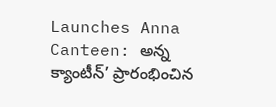Launches Anna Canteen: అన్న క్యాంటీన్’ ప్రారంభించిన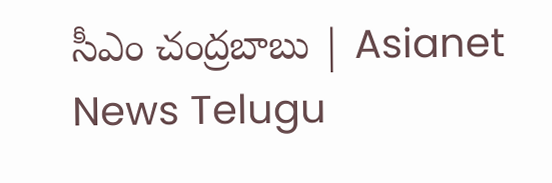సీఎం చంద్రబాబు | Asianet News Telugu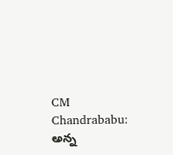CM Chandrababu: అన్న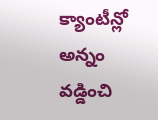క్యాంటీన్లో అన్నం వడ్డించి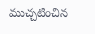ముచ్చటించిన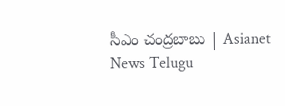సీఎం చంద్రబాబు | Asianet News Telugu